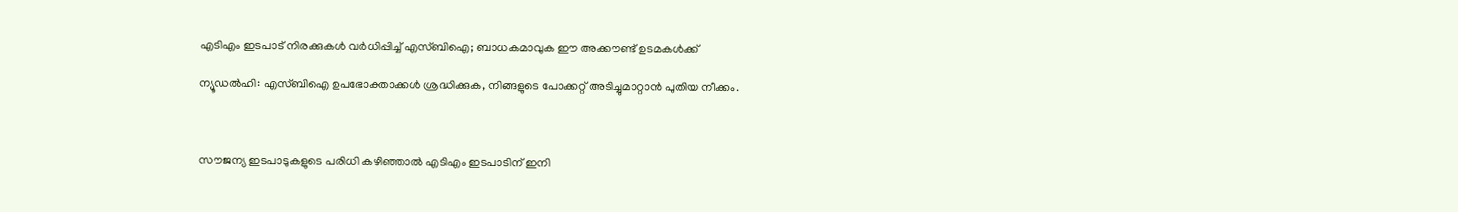എടിഎം ഇടപാട് നിരക്കുകള്‍ വര്‍ധിപ്പിച്ച്‌ എസ്ബിഐ; ബാധകമാവുക ഈ അക്കൗണ്ട് ഉടമകള്‍ക്ക്

ന്യൂഡല്‍ഹി: എസ്ബിഐ ഉപഭോക്താക്കള്‍ ശ്രദ്ധിക്കുക, നിങ്ങളുടെ പോക്കറ്റ് അടിച്ചുമാറ്റാന്‍ പുതിയ നീക്കം.



സൗജന്യ ഇടപാടുകളുടെ പരിധി കഴിഞ്ഞാല്‍ എടിഎം ഇടപാടിന് ഇനി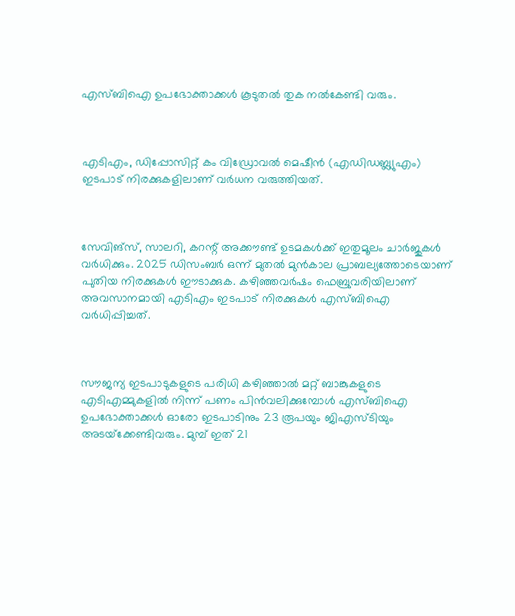എസ്ബിഐ ഉപഭോക്താക്കള്‍ കൂടുതല്‍ തുക നല്‍കേണ്ടി വരും.



എടിഎം, ഡിപ്പോസിറ്റ് കം വിഡ്രോവല്‍ മെഷീന്‍ (എഡിഡബ്ല്യുഎം) ഇടപാട് നിരക്കുകളിലാണ് വര്‍ധന വരുത്തിയത്.



സേവിങ്‌സ്, സാലറി, കറന്റ് അക്കൗണ്ട് ഉടമകള്‍ക്ക് ഇതുമൂലം ചാര്‍ജുകള്‍ വര്‍ധിക്കും. 2025 ഡിസംബര്‍ ഒന്ന് മുതല്‍ മുന്‍കാല പ്രാബല്യത്തോടെയാണ് പുതിയ നിരക്കുകള്‍ ഈടാക്കുക. കഴിഞ്ഞവര്‍ഷം ഫെബ്രുവരിയിലാണ് അവസാനമായി എടിഎം ഇടപാട് നിരക്കുകള്‍ എസ്ബിഐ വര്‍ധിപ്പിച്ചത്.



സൗജന്യ ഇടപാടുകളുടെ പരിധി കഴിഞ്ഞാല്‍ മറ്റ് ബാങ്കുകളുടെ എടിഎമ്മുകളില്‍ നിന്ന് പണം പിന്‍വലിക്കുമ്പോള്‍ എസ്ബിഐ ഉപഭോക്താക്കള്‍ ഓരോ ഇടപാടിനും 23 രൂപയും ജിഎസ്ടിയും അടയ്‌ക്കേണ്ടിവരും. മുമ്പ് ഇത് 21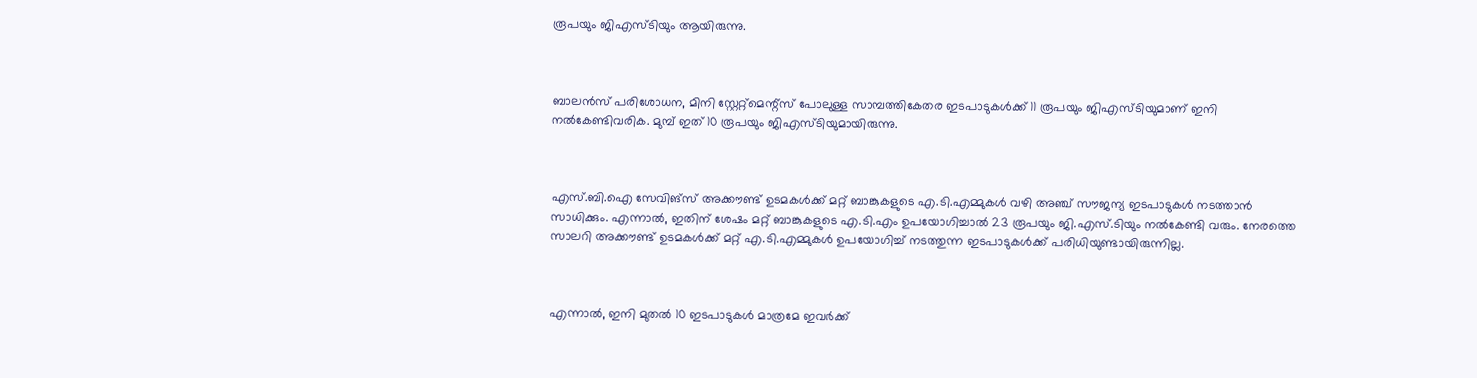രൂപയും ജിഎസ്ടിയും ആയിരുന്നു.



ബാലന്‍സ് പരിശോധന, മിനി സ്റ്റേറ്റ്‌മെന്റ്‌സ് പോലുള്ള സാമ്പത്തികേതര ഇടപാടുകള്‍ക്ക് 11 രൂപയും ജിഎസ്ടിയുമാണ് ഇനി നല്‍കേണ്ടിവരിക. മുമ്പ് ഇത് 10 രൂപയും ജിഎസ്ടിയുമായിരുന്നു.



എസ്.ബി.ഐ സേവിങ്‌സ് അക്കൗണ്ട് ഉടമകള്‍ക്ക് മറ്റ് ബാങ്കുകളുടെ എ.ടി.എമ്മുകള്‍ വഴി അഞ്ച് സൗജന്യ ഇടപാടുകള്‍ നടത്താന്‍ സാധിക്കും. എന്നാല്‍, ഇതിന് ശേഷം മറ്റ് ബാങ്കുകളുടെ എ.ടി.എം ഉപയോഗിച്ചാല്‍ 23 രൂപയും ജി.എസ്.ടിയും നല്‍കേണ്ടി വരും. നേരത്തെ സാലറി അക്കൗണ്ട് ഉടമകള്‍ക്ക് മറ്റ് എ.ടി.എമ്മുകള്‍ ഉപയോഗിച്ച്‌ നടത്തുന്ന ഇടപാടുകള്‍ക്ക് പരിധിയുണ്ടായിരുന്നില്ല.



എന്നാല്‍, ഇനി മുതല്‍ 10 ഇടപാടുകള്‍ മാത്രമേ ഇവര്‍ക്ക്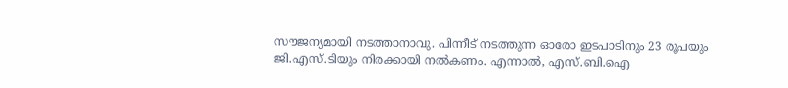സൗജന്യമായി നടത്താനാവു. പിന്നീട് നടത്തുന്ന ഓരോ ഇടപാടിനും 23 രൂപയും ജി.എസ്.ടിയും നിരക്കായി നല്‍കണം. എന്നാല്‍, എസ്.ബി.ഐ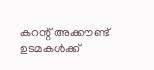കറന്റ് അക്കൗണ്ട് ഉടമകള്‍ക്ക്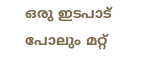ഒരു ഇടപാട് പോലും മറ്റ്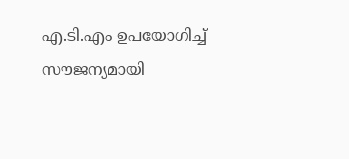എ.ടി.എം ഉപയോഗിച്ച്‌ സൗജന്യമായി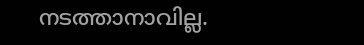നടത്താനാവില്ല.